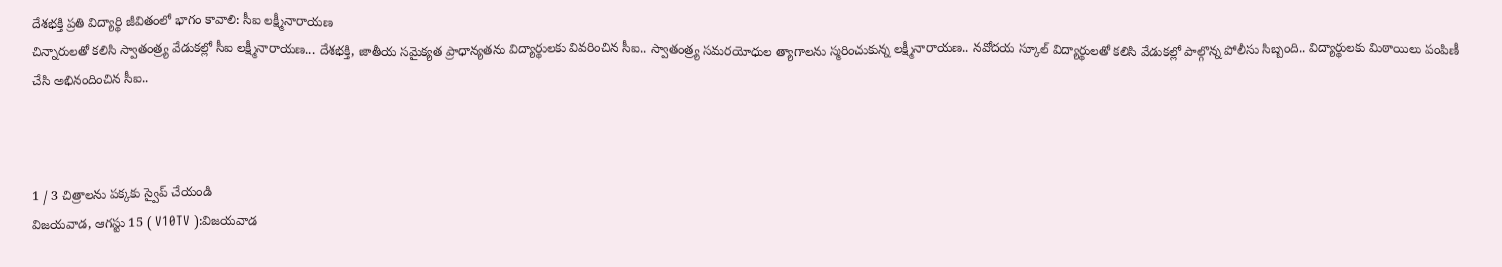దేశభక్తి ప్రతి విద్యార్థి జీవితంలో భాగం కావాలి: సీఐ లక్ష్మీనారాయణ
చిన్నారులతో కలిసి స్వాతంత్ర్య వేడుకల్లో సీఐ లక్ష్మీనారాయణ... దేశభక్తి, జాతీయ సమైక్యత ప్రాధాన్యతను విద్యార్థులకు వివరించిన సీఐ.. స్వాతంత్ర్య సమరయోధుల త్యాగాలను స్మరించుకున్న లక్ష్మీనారాయణ.. నవోదయ స్కూల్ విద్యార్థులతో కలిసి వేడుకల్లో పాల్గొన్న పోలీసు సిబ్బంది.. విద్యార్థులకు మిఠాయిలు పంపిణీ చేసి అభినందించిన సీఐ..



1 / 3 చిత్రాలను పక్కకు స్వైప్ చేయండి
విజయవాడ, ఆగస్టు 15 ( V10TV ):విజయవాడ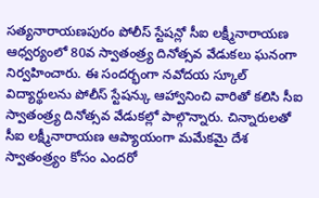సత్యనారాయణపురం పోలీస్ స్టేషన్లో సీఐ లక్ష్మీనారాయణ ఆధ్వర్యంలో 80వ స్వాతంత్ర్య దినోత్సవ వేడుకలు ఘనంగా నిర్వహించారు. ఈ సందర్భంగా నవోదయ స్కూల్ విద్యార్థులను పోలీస్ స్టేషన్కు ఆహ్వానించి వారితో కలిసి సీఐ స్వాతంత్ర్య దినోత్సవ వేడుకల్లో పాల్గొన్నారు. చిన్నారులతో సీఐ లక్ష్మీనారాయణ ఆప్యాయంగా మమేకమై దేశ స్వాతంత్ర్యం కోసం ఎందరో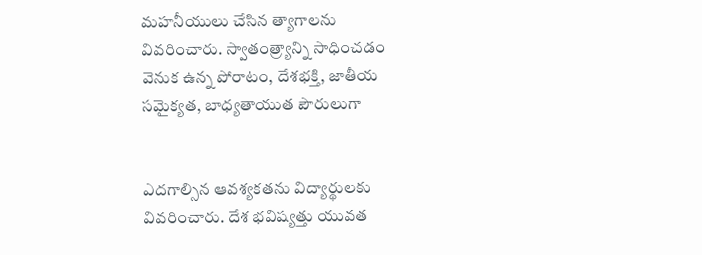మహనీయులు చేసిన త్యాగాలను వివరించారు. స్వాతంత్ర్యాన్ని సాధించడం వెనుక ఉన్న పోరాటం, దేశభక్తి, జాతీయ సమైక్యత, బాధ్యతాయుత పౌరులుగా


ఎదగాల్సిన ఆవశ్యకతను విద్యార్థులకు వివరించారు. దేశ భవిష్యత్తు యువత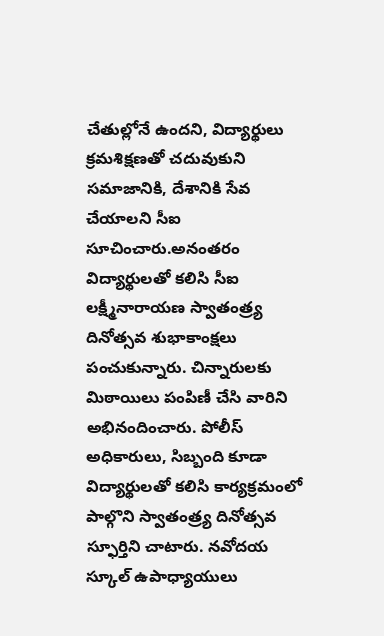చేతుల్లోనే ఉందని, విద్యార్థులు క్రమశిక్షణతో చదువుకుని సమాజానికి, దేశానికి సేవ చేయాలని సీఐ సూచించారు.అనంతరం విద్యార్థులతో కలిసి సీఐ లక్ష్మీనారాయణ స్వాతంత్ర్య దినోత్సవ శుభాకాంక్షలు పంచుకున్నారు. చిన్నారులకు మిఠాయిలు పంపిణీ చేసి వారిని అభినందించారు. పోలీస్ అధికారులు, సిబ్బంది కూడా విద్యార్థులతో కలిసి కార్యక్రమంలో పాల్గొని స్వాతంత్ర్య దినోత్సవ స్ఫూర్తిని చాటారు. నవోదయ స్కూల్ ఉపాధ్యాయులు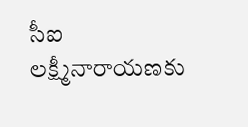సీఐ లక్ష్మీనారాయణకు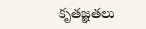కృతజ్ఞతలు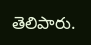తెలిపారు.